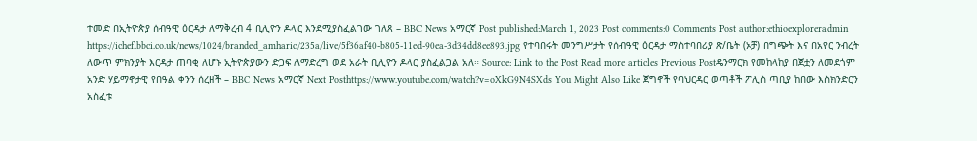ተመድ በኢትዮጵያ ሰብዓዊ ዕርዳታ ለማቅረብ 4 ቢሊዮን ዶላር እንደሚያስፈልገው ገለጸ – BBC News አማርኛ Post published:March 1, 2023 Post comments:0 Comments Post author:ethioexploreradmin https://ichef.bbci.co.uk/news/1024/branded_amharic/235a/live/5f36af40-b805-11ed-90ea-3d34dd8ee893.jpg የተባበሩት መንግሥታት የሰብዓዊ ዕርዳታ ማስተባበሪያ ጽ/ቤት (ኦቻ) በግጭት እና በአየር ንብረት ለውጥ ምክንያት እርዳታ ጠባቂ ለሆኑ ኢትዮጵያውን ድጋፍ ለማድረግ ወደ አራት ቢሊዮን ዶላር ያስፈልጋል አለ። Source: Link to the Post Read more articles Previous Postዴንማርክ የመከላከያ በጀቷን ለመደጎም አንድ ሃይማኖታዊ የበዓል ቀንን ሰረዘች – BBC News አማርኛ Next Posthttps://www.youtube.com/watch?v=oXkG9N4SXds You Might Also Like ጀግኖች የባህርዳር ወጣቶች ፖሊስ ጣቢያ ከበው እስክንድርን አስፈቱ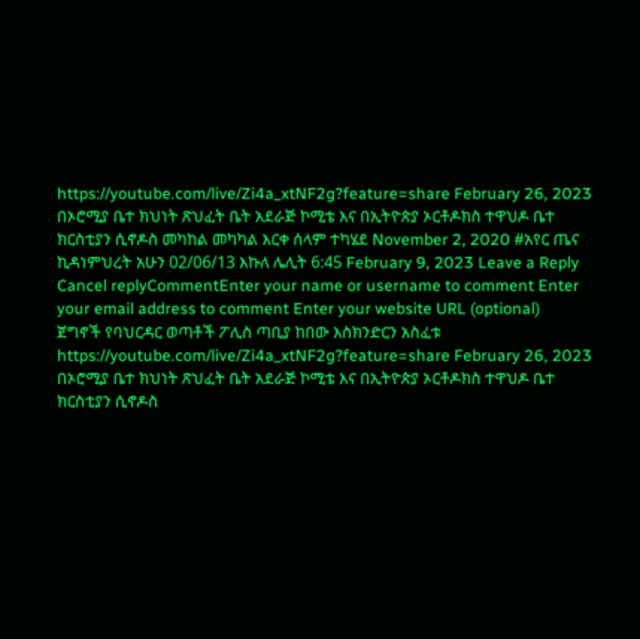https://youtube.com/live/Zi4a_xtNF2g?feature=share February 26, 2023 በኦሮሚያ ቤተ ክህነት ጽህፈት ቤት አደራጅ ኮሚቴ እና በኢትዮጵያ ኦርቶዶክስ ተዋህዶ ቤተ ክርስቲያን ሲኖዶስ መካከል መካካል እርቀ ሰላም ተካሄደ November 2, 2020 #አየር ጤና ኪዳነምህረት አሁን 02/06/13 እኩለ ሌሊት 6:45 February 9, 2023 Leave a Reply Cancel replyCommentEnter your name or username to comment Enter your email address to comment Enter your website URL (optional)
ጀግኖች የባህርዳር ወጣቶች ፖሊስ ጣቢያ ከበው እስክንድርን አስፈቱ https://youtube.com/live/Zi4a_xtNF2g?feature=share February 26, 2023
በኦሮሚያ ቤተ ክህነት ጽህፈት ቤት አደራጅ ኮሚቴ እና በኢትዮጵያ ኦርቶዶክስ ተዋህዶ ቤተ ክርስቲያን ሲኖዶስ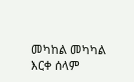መካከል መካካል እርቀ ሰላም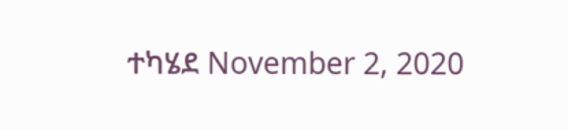ተካሄደ November 2, 2020